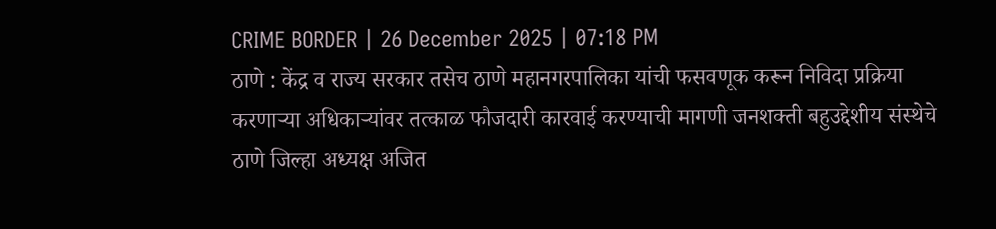CRIME BORDER | 26 December 2025 | 07:18 PM
ठाणे : केंद्र व राज्य सरकार तसेच ठाणे महानगरपालिका यांची फसवणूक करून निविदा प्रक्रिया करणाऱ्या अधिकाऱ्यांवर तत्काळ फौजदारी कारवाई करण्याची मागणी जनशक्ती बहुउद्देशीय संस्थेचे ठाणे जिल्हा अध्यक्ष अजित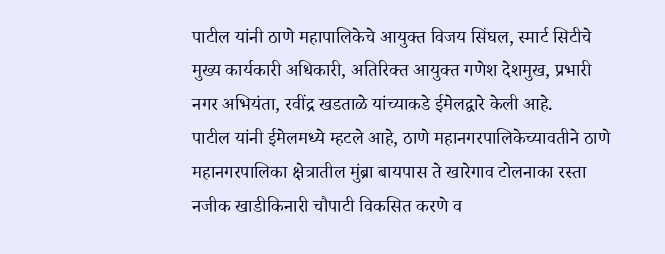पाटील यांनी ठाणे महापालिकेचे आयुक्त विजय सिंघल, स्मार्ट सिटीचे मुख्य कार्यकारी अधिकारी, अतिरिक्त आयुक्त गणेश देशमुख, प्रभारी नगर अभियंता, रवींद्र खडताळे यांच्याकडे ईमेलद्वारे केली आहे.
पाटील यांनी ईमेलमध्ये म्हटले आहे, ठाणे महानगरपालिकेच्यावतीने ठाणे महानगरपालिका क्षेत्रातील मुंब्रा बायपास ते खारेगाव टोलनाका रस्ता नजीक खाडीकिनारी चौपाटी विकसित करणे व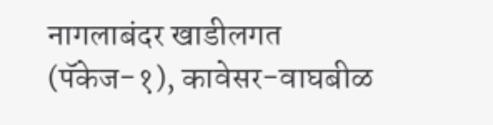नागलाबंदर खाडीलगत (पॅकेज-१), कावेसर-वाघबीळ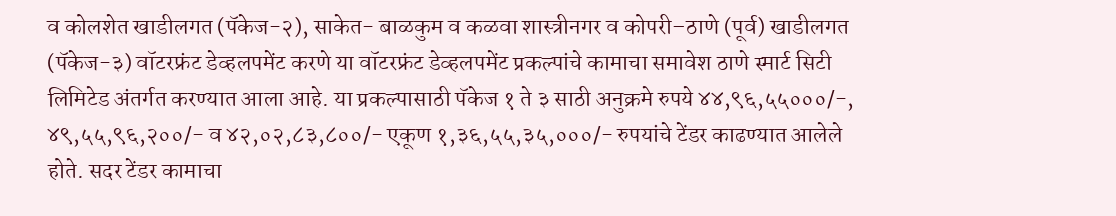व कोलशेत खाडीलगत (पॅकेज-२), साकेत- बाळकुम व कळवा शास्त्रीनगर व कोपरी–ठाणे (पूर्व) खाडीलगत (पॅकेज-३) वॉटरफ्रंट डेव्हलपमेंट करणे या वॉटरफ्रंट डेव्हलपमेंट प्रकल्पांचे कामाचा समावेश ठाणे स्मार्ट सिटी लिमिटेड अंतर्गत करण्यात आला आहे. या प्रकल्पासाठी पॅकेज १ ते ३ साठी अनुक्रमे रुपये ४४,९६,५५०००/-, ४९,५५,९६,२००/- व ४२,०२,८३,८००/- एकूण १,३६,५५,३५,०००/- रुपयांचे टेंडर काढण्यात आलेले होते. सदर टेंडर कामाचा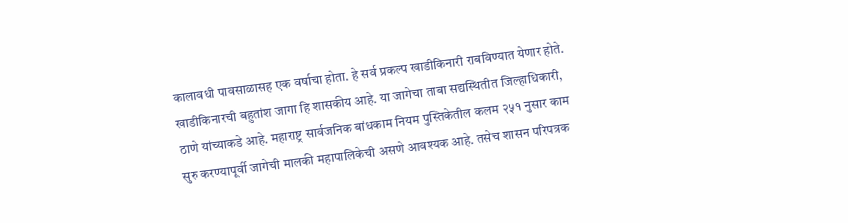कालावधी पावसाळासह एक वर्षाचा होता. हे सर्व प्रकल्प खाडीकिनारी राबविण्यात येणार होते. खाडीकिनारची बहुतांश जागा हि शासकीय आहे. या जागेचा ताबा सद्यस्थितीत जिल्हाधिकारी, ठाणे यांच्याकडे आहे. महाराष्ट्र सार्वजनिक बांधकाम नियम पुस्तिकेतील कलम २५१ नुसार काम सुरु करण्यापूर्वी जागेची मालकी महापालिकेची असणे आवश्यक आहे. तसेच शासन परिपत्रक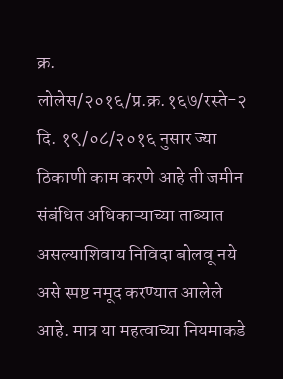क्र. लोलेस/२०१६/प्र.क्र.१६७/रस्ते-२ दि. १९/०८/२०१६ नुसार ज्या ठिकाणी काम करणे आहे ती जमीन संबंधित अधिकाऱ्याच्या ताब्यात असल्याशिवाय निविदा बोलवू नये असे स्पष्ट नमूद करण्यात आलेले आहे. मात्र या महत्वाच्या नियमाकडे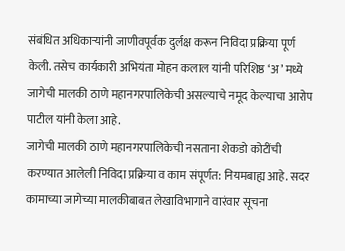संबंधित अधिकाऱ्यांनी जाणीवपूर्वक दुर्लक्ष करून निविदा प्रक्रिया पूर्ण केली. तसेच कार्यकारी अभियंता मोहन कलाल यांनी परिशिष्ठ ‘अ’ मध्ये जागेची मालकी ठाणे महानगरपालिकेची असल्याचे नमूद केल्याचा आरोप पाटील यांनी केला आहे.
जागेची मालकी ठाणे महानगरपालिकेची नसताना शेकडो कोटींची करण्यात आलेली निविदा प्रक्रिया व काम संपूर्णत: नियमबाह्य आहे. सदर कामाच्या जागेच्या मालकीबाबत लेखाविभागाने वारंवार सूचना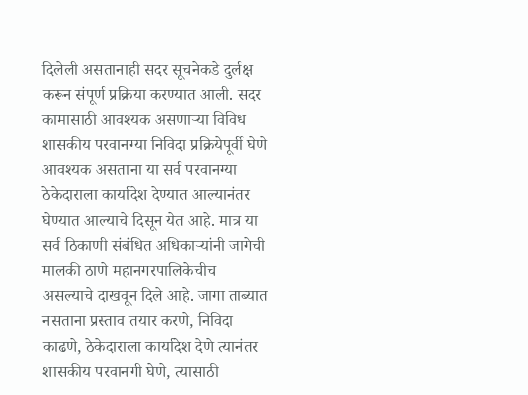दिलेली असतानाही सदर सूचनेकडे दुर्लक्ष करून संपूर्ण प्रक्रिया करण्यात आली. सदर कामासाठी आवश्यक असणाऱ्या विविध शासकीय परवानग्या निविदा प्रक्रियेपूर्वी घेणे आवश्यक असताना या सर्व परवानग्या ठेकेदाराला कार्यादेश देण्यात आल्यानंतर घेण्यात आल्याचे दिसून येत आहे. मात्र या सर्व ठिकाणी संबंधित अधिकाऱ्यांनी जागेची मालकी ठाणे महानगरपालिकेचीच असल्याचे दाखवून दिले आहे. जागा ताब्यात नसताना प्रस्ताव तयार करणे, निविदा काढणे, ठेकेदाराला कार्यादेश देणे त्यानंतर शासकीय परवानगी घेणे, त्यासाठी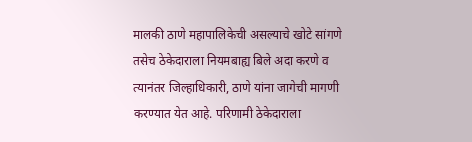मालकी ठाणे महापालिकेची असल्याचे खोटे सांगणे तसेच ठेकेदाराला नियमबाह्य बिले अदा करणे व त्यानंतर जिल्हाधिकारी, ठाणे यांना जागेची मागणी करण्यात येत आहे. परिणामी ठेकेदाराला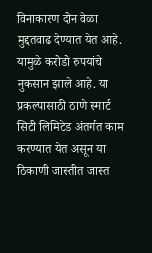विनाकारण दोन वेळा मुद्दतवाढ देण्यात येत आहे. यामुळे करोडो रुपयांचे नुकसान झाले आहे. या प्रकल्पासाठी ठाणे स्मार्ट सिटी लिमिटेड अंतर्गत काम करण्यात येत असून या ठिकाणी जास्तीत जास्त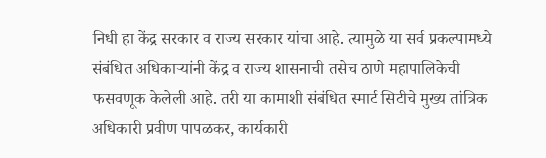निधी हा केंद्र सरकार व राज्य सरकार यांचा आहे. त्यामुळे या सर्व प्रकल्पामध्ये संबंधित अधिकाऱ्यांनी केंद्र व राज्य शासनाची तसेच ठाणे महापालिकेची फसवणूक केलेली आहे. तरी या कामाशी संबंधित स्मार्ट सिटीचे मुख्य तांत्रिक अधिकारी प्रवीण पापळकर, कार्यकारी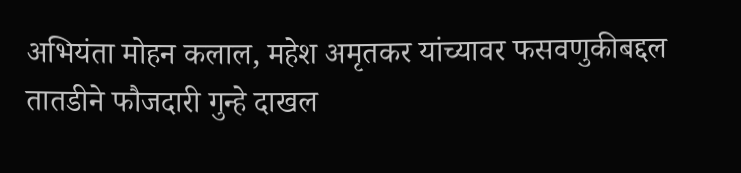अभियंता मोहन कलाल, महेश अमृतकर यांच्यावर फसवणुकीबद्दल तातडीने फौजदारी गुन्हे दाखल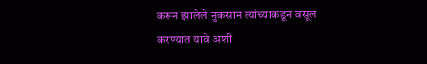करून झालेले नुकसान त्यांच्याकडून वसूल करण्यात यावे अशी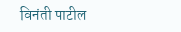विनंती पाटील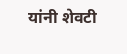यांनी शेवटी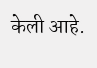केली आहे.